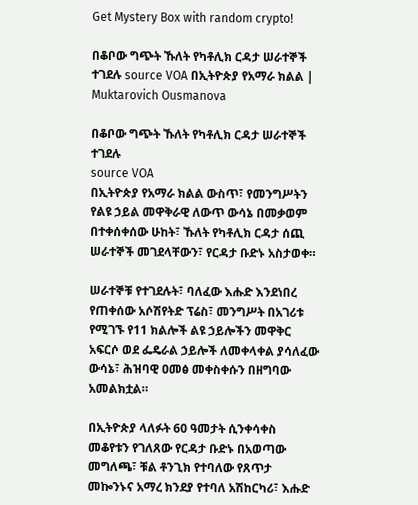Get Mystery Box with random crypto!

በቆቦው ግጭት ኹለት የካቶሊክ ርዳታ ሠራተኞች ተገደሉ source VOA በኢትዮጵያ የአማራ ክልል | Muktarovich Ousmanova

በቆቦው ግጭት ኹለት የካቶሊክ ርዳታ ሠራተኞች ተገደሉ
source VOA
በኢትዮጵያ የአማራ ክልል ውስጥ፣ የመንግሥትን የልዩ ኃይል መዋቅራዊ ለውጥ ውሳኔ በመቃወም በተቀሰቀሰው ሁከት፣ ኹለት የካቶሊክ ርዳታ ሰጪ ሠራተኞች መገደላቸውን፣ የርዳታ ቡድኑ አስታወቀ።

ሠራተኞቹ የተገደሉት፣ ባለፈው እሑድ እንደነበረ የጠቀሰው አሶሽየትድ ፕሬስ፣ መንግሥት በአገሪቱ የሚገኙ የ11 ክልሎች ልዩ ኃይሎችን መዋቅር አፍርሶ ወደ ፌዴራል ኃይሎች ለመቀላቀል ያሳለፈው ውሳኔ፣ ሕዝባዊ ዐመፅ መቀስቀሱን በዘግባው አመልክቷል።

በኢትዮጵያ ላለፉት 60 ዓመታት ሲንቀሳቀስ መቆየቱን የገለጸው የርዳታ ቡድኑ በአወጣው መግለጫ፣ ቹል ቶንጊክ የተባለው የጸጥታ መኰንኑና አማረ ክንደያ የተባለ አሽከርካሪ፣ እሑድ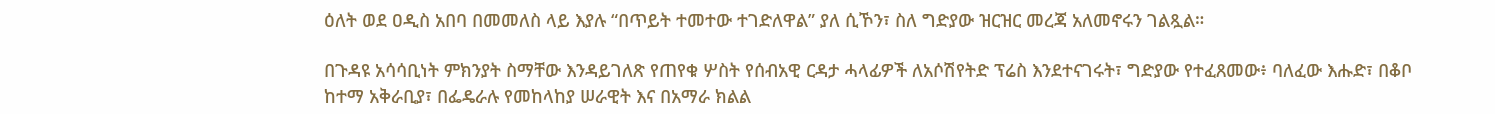ዕለት ወደ ዐዲስ አበባ በመመለስ ላይ እያሉ “በጥይት ተመተው ተገድለዋል” ያለ ሲኾን፣ ስለ ግድያው ዝርዝር መረጃ አለመኖሩን ገልጿል።

በጉዳዩ አሳሳቢነት ምክንያት ስማቸው እንዳይገለጽ የጠየቁ ሦስት የሰብአዊ ርዳታ ሓላፊዎች ለአሶሽየትድ ፕሬስ እንደተናገሩት፣ ግድያው የተፈጸመው፥ ባለፈው እሑድ፣ በቆቦ ከተማ አቅራቢያ፣ በፌዴራሉ የመከላከያ ሠራዊት እና በአማራ ክልል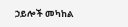ኃይሎች መካከል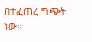በተፈጠረ ግጭት ነው።